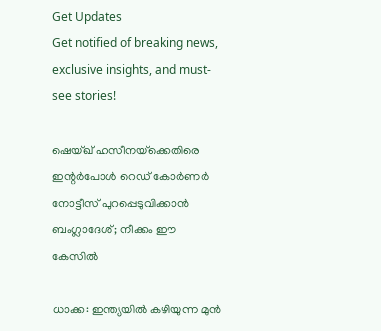Get Updates
Get notified of breaking news, exclusive insights, and must-see stories!

ഷെയ്ഖ് ഹസീനയ്‌ക്കെതിരെ ഇന്റർപോൾ റെഡ് കോർണർ നോട്ടീസ് പുറപ്പെടുവിക്കാൻ ബംഗ്ലാദേശ്; നീക്കം ഈ കേസിൽ

ധാക്ക: ഇന്ത്യയിൽ കഴിയുന്ന മുൻ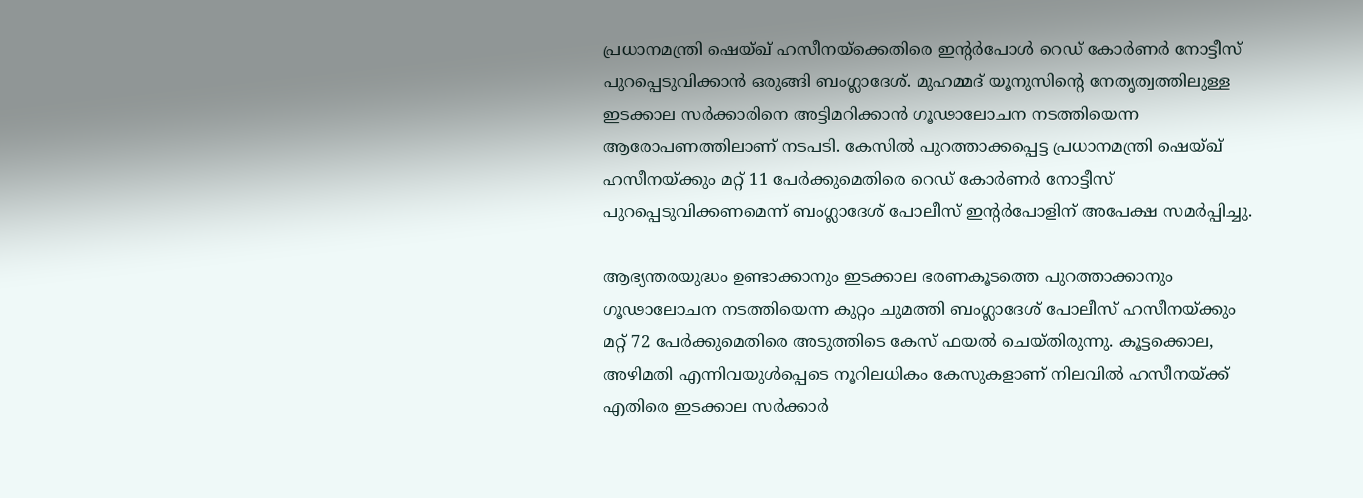പ്രധാനമന്ത്രി ഷെയ്ഖ് ഹസീനയ്‌ക്കെതിരെ ഇന്റർപോൾ റെഡ് കോർണർ നോട്ടീസ് പുറപ്പെടുവിക്കാൻ ഒരുങ്ങി ബംഗ്ലാദേശ്. മുഹമ്മദ് യൂനുസിന്റെ നേതൃത്വത്തിലുള്ള ഇടക്കാല സർക്കാരിനെ അട്ടിമറിക്കാൻ ഗൂഢാലോചന നടത്തിയെന്ന ആരോപണത്തിലാണ് നടപടി. കേസിൽ പുറത്താക്കപ്പെട്ട പ്രധാനമന്ത്രി ഷെയ്ഖ് ഹസീനയ്ക്കും മറ്റ് 11 പേർക്കുമെതിരെ റെഡ് കോർണർ നോട്ടീസ് പുറപ്പെടുവിക്കണമെന്ന് ബംഗ്ലാദേശ് പോലീസ് ഇന്റർപോളിന് അപേക്ഷ സമർപ്പിച്ചു.

ആഭ്യന്തരയുദ്ധം ഉണ്ടാക്കാനും ഇടക്കാല ഭരണകൂടത്തെ പുറത്താക്കാനും ഗൂഢാലോചന നടത്തിയെന്ന കുറ്റം ചുമത്തി ബംഗ്ലാദേശ് പോലീസ് ഹസീനയ്ക്കും മറ്റ് 72 പേർക്കുമെതിരെ അടുത്തിടെ കേസ് ഫയൽ ചെയ്‌തിരുന്നു. കൂട്ടക്കൊല, അഴിമതി എന്നിവയുൾപ്പെടെ നൂറിലധികം കേസുകളാണ് നിലവിൽ ഹസീനയ്ക്ക് എതിരെ ഇടക്കാല സർക്കാർ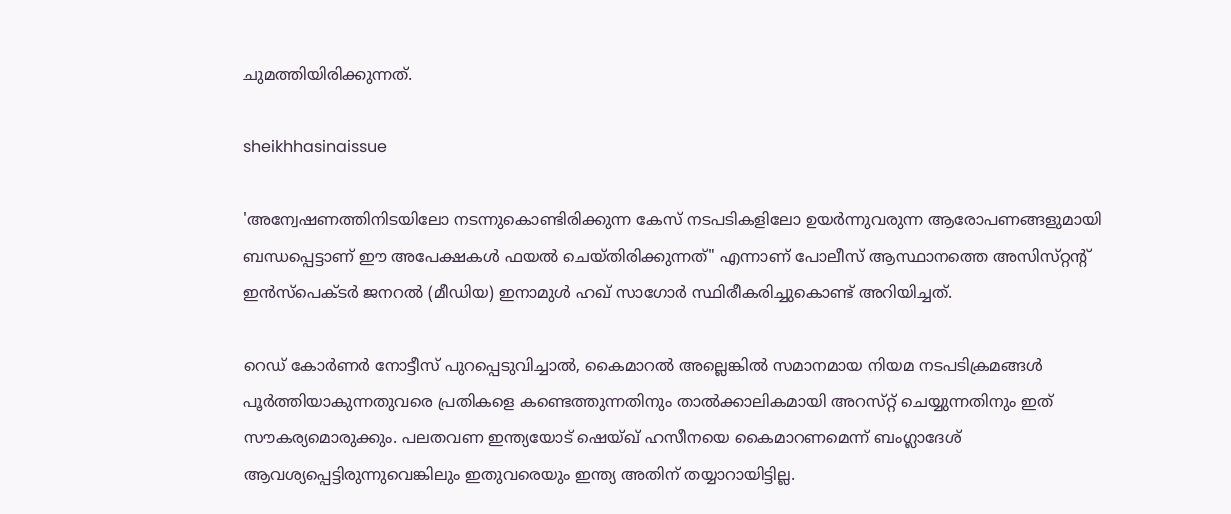ചുമത്തിയിരിക്കുന്നത്.

sheikhhasinaissue

'അന്വേഷണത്തിനിടയിലോ നടന്നുകൊണ്ടിരിക്കുന്ന കേസ് നടപടികളിലോ ഉയർന്നുവരുന്ന ആരോപണങ്ങളുമായി ബന്ധപ്പെട്ടാണ് ഈ അപേക്ഷകൾ ഫയൽ ചെയ്‌തിരിക്കുന്നത്" എന്നാണ് പോലീസ് ആസ്ഥാനത്തെ അസിസ്‌റ്റന്റ് ഇൻസ്പെക്‌ടർ ജനറൽ (മീഡിയ) ഇനാമുൾ ഹഖ് സാഗോർ സ്ഥിരീകരിച്ചുകൊണ്ട് അറിയിച്ചത്.

റെഡ് കോർണർ നോട്ടീസ് പുറപ്പെടുവിച്ചാൽ, കൈമാറൽ അല്ലെങ്കിൽ സമാനമായ നിയമ നടപടിക്രമങ്ങൾ പൂർത്തിയാകുന്നതുവരെ പ്രതികളെ കണ്ടെത്തുന്നതിനും താൽക്കാലികമായി അറസ്‌റ്റ് ചെയ്യുന്നതിനും ഇത് സൗകര്യമൊരുക്കും. പലതവണ ഇന്ത്യയോട് ഷെയ്ഖ് ഹസീനയെ കൈമാറണമെന്ന് ബംഗ്ലാദേശ് ആവശ്യപ്പെട്ടിരുന്നുവെങ്കിലും ഇതുവരെയും ഇന്ത്യ അതിന് തയ്യാറായിട്ടില്ല.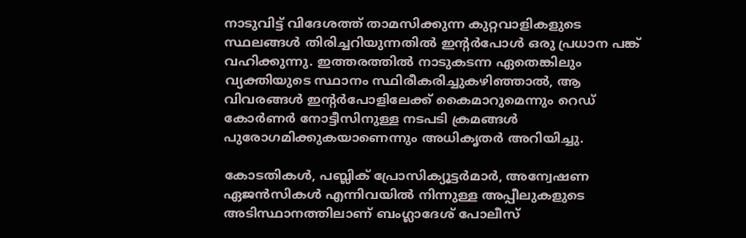നാടുവിട്ട് വിദേശത്ത് താമസിക്കുന്ന കുറ്റവാളികളുടെ സ്ഥലങ്ങൾ തിരിച്ചറിയുന്നതിൽ ഇന്റർപോൾ ഒരു പ്രധാന പങ്ക് വഹിക്കുന്നു. ഇത്തരത്തിൽ നാടുകടന്ന ഏതെങ്കിലും വ്യക്തിയുടെ സ്ഥാനം സ്ഥിരീകരിച്ചുകഴിഞ്ഞാൽ, ആ വിവരങ്ങൾ ഇന്റർപോളിലേക്ക് കൈമാറുമെന്നും റെഡ് കോർണർ നോട്ടീസിനുള്ള നടപടി ക്രമങ്ങൾ പുരോഗമിക്കുകയാണെന്നും അധികൃതർ അറിയിച്ചു.

കോടതികൾ, പബ്ലിക് പ്രോസിക്യൂട്ടർമാർ, അന്വേഷണ ഏജൻസികൾ എന്നിവയിൽ നിന്നുള്ള അപ്പീലുകളുടെ അടിസ്ഥാനത്തിലാണ് ബംഗ്ലാദേശ് പോലീസ്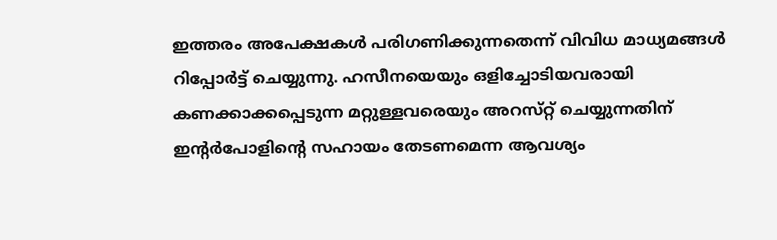ഇത്തരം അപേക്ഷകൾ പരിഗണിക്കുന്നതെന്ന് വിവിധ മാധ്യമങ്ങൾ റിപ്പോർട്ട് ചെയ്യുന്നു. ഹസീനയെയും ഒളിച്ചോടിയവരായി കണക്കാക്കപ്പെടുന്ന മറ്റുള്ളവരെയും അറസ്‌റ്റ് ചെയ്യുന്നതിന് ഇന്റർപോളിന്റെ സഹായം തേടണമെന്ന ആവശ്യം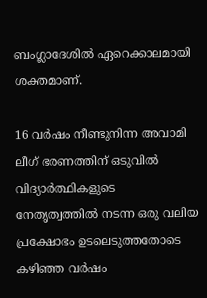ബംഗ്ലാദേശിൽ ഏറെക്കാലമായി ശക്തമാണ്.

16 വർഷം നീണ്ടുനിന്ന അവാമി ലീഗ് ഭരണത്തിന് ഒടുവിൽ വിദ്യാർത്ഥികളുടെ നേതൃത്വത്തിൽ നടന്ന ഒരു വലിയ പ്രക്ഷോഭം ഉടലെടുത്തതോടെ കഴിഞ്ഞ വർഷം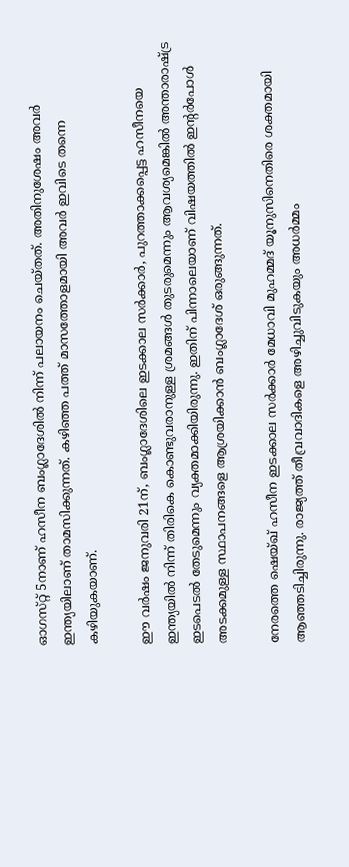ഓഗസ്‌റ്റ് 5നാണ് ഹസീന ബംഗ്ലാദേശിൽ നിന്ന് പലായനം ചെയ്‌തത്‌. അതിനുശേഷം അവർ ഇന്ത്യയിലാണ് താമസിക്കുന്നത്. കഴിഞ്ഞ പത്ത് മാസത്തോളമായി അവർ ഇവിടെ തന്നെ കഴിയുകയാണ്.

ഈ വർഷം ജനുവരി 21ന്, ബംഗ്ലാദേശിലെ ഇടക്കാല സർക്കാർ, പുറത്താക്കപ്പെട്ട ഹസീനയെ ഇന്ത്യയിൽ നിന്ന് തിരികെ കൊണ്ടുവരാനുള്ള ശ്രമങ്ങൾ തുടരുമെന്നും ആവശ്യമെങ്കിൽ അന്താരാഷ്ട്ര ഇടപെടൽ തേടുമെന്നും വ്യക്തമാക്കിയിരുന്നു. ഇതിന് പിന്നാലെയാണ് വിഷയത്തിൽ ഇന്റർപോൾ അടക്കമുള്ള സ്ഥാപനങ്ങളെ ആശ്രയിക്കാൻ ബംഗ്ലാദേശ് ഒരുങ്ങുന്നത്.

നേരത്തെ ഷെയ്ഖ് ഹസീന ഇടക്കാല സർക്കാർ മേധാവി മുഹമ്മദ് യൂനുസിനെതിരെ ശക്തമായി ആഞ്ഞടിച്ചിരുന്നു. രാജ്യത്ത് തീവ്രവാദികളെ അഴിച്ചുവിടുകയും അധർമ്മം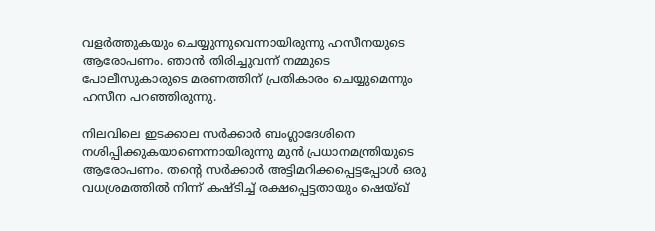വളർത്തുകയും ചെയ്യുന്നുവെന്നായിരുന്നു ഹസീനയുടെ ആരോപണം. ഞാൻ തിരിച്ചുവന്ന് നമ്മുടെ പോലീസുകാരുടെ മരണത്തിന് പ്രതികാരം ചെയ്യുമെന്നും ഹസീന പറഞ്ഞിരുന്നു.

നിലവിലെ ഇടക്കാല സർക്കാർ ബംഗ്ലാദേശിനെ നശിപ്പിക്കുകയാണെന്നായിരുന്നു മുൻ പ്രധാനമന്ത്രിയുടെ ആരോപണം. തന്റെ സർക്കാർ അട്ടിമറിക്കപ്പെട്ടപ്പോൾ ഒരു വധശ്രമത്തിൽ നിന്ന് കഷ്‌ടിച്ച് രക്ഷപ്പെട്ടതായും ഷെയ്ഖ്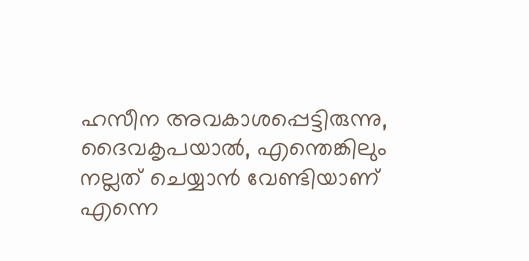ഹസീന അവകാശപ്പെട്ടിരുന്നു, ദൈവകൃപയാൽ, എന്തെങ്കിലും നല്ലത് ചെയ്യാൻ വേണ്ടിയാണ് എന്നെ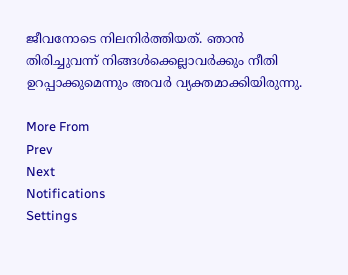ജീവനോടെ നിലനിർത്തിയത്. ഞാൻ തിരിച്ചുവന്ന് നിങ്ങൾക്കെല്ലാവർക്കും നീതി ഉറപ്പാക്കുമെന്നും അവർ വ്യക്തമാക്കിയിരുന്നു.

More From
Prev
Next
Notifications
Settings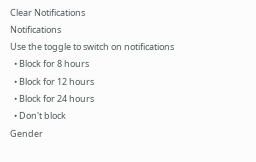Clear Notifications
Notifications
Use the toggle to switch on notifications
  • Block for 8 hours
  • Block for 12 hours
  • Block for 24 hours
  • Don't block
Gender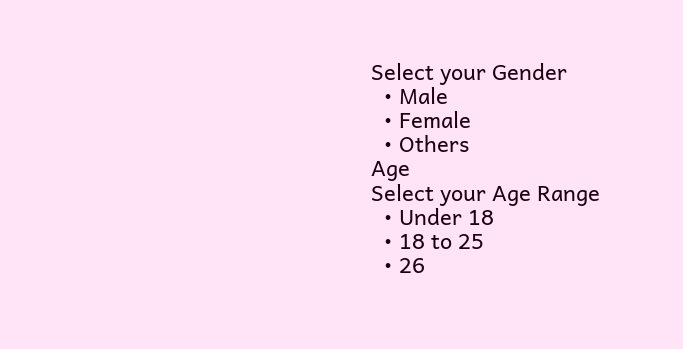Select your Gender
  • Male
  • Female
  • Others
Age
Select your Age Range
  • Under 18
  • 18 to 25
  • 26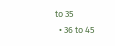to 35
  • 36 to 45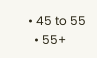• 45 to 55
  • 55+